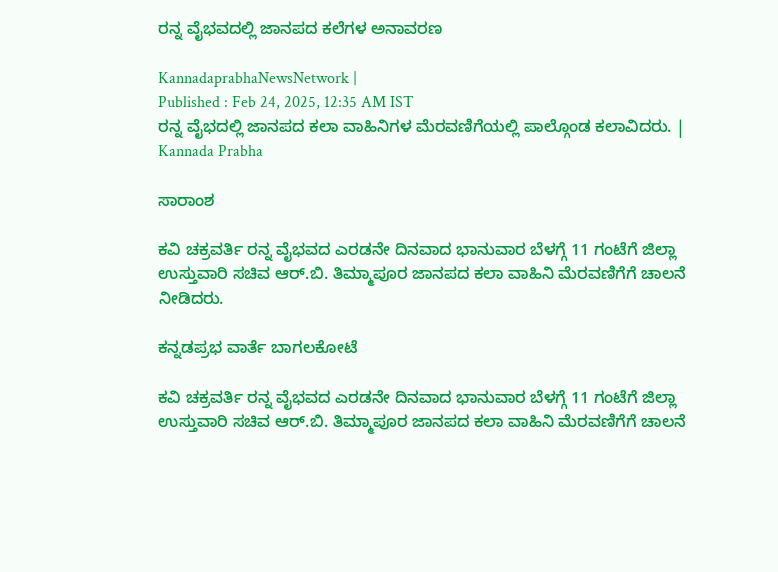ರನ್ನ ವೈಭವದಲ್ಲಿ ಜಾನಪದ ಕಲೆಗಳ ಅನಾವರಣ

KannadaprabhaNewsNetwork |
Published : Feb 24, 2025, 12:35 AM IST
ರನ್ನ ವೈಭದಲ್ಲಿ ಜಾನಪದ ಕಲಾ ವಾಹಿನಿಗಳ ಮೆರವಣಿಗೆಯಲ್ಲಿ ಪಾಲ್ಗೊಂಡ ಕಲಾವಿದರು. | Kannada Prabha

ಸಾರಾಂಶ

ಕವಿ ಚಕ್ರವರ್ತಿ ರನ್ನ ವೈಭವದ ಎರಡನೇ ದಿನವಾದ ಭಾನುವಾರ ಬೆಳಗ್ಗೆ 11 ಗಂಟೆಗೆ ಜಿಲ್ಲಾ ಉಸ್ತುವಾರಿ ಸಚಿವ ಆರ್.ಬಿ. ತಿಮ್ಮಾಪೂರ ಜಾನಪದ ಕಲಾ ವಾಹಿನಿ ಮೆರವಣಿಗೆಗೆ ಚಾಲನೆ ನೀಡಿದರು.

ಕನ್ನಡಪ್ರಭ ವಾರ್ತೆ ಬಾಗಲಕೋಟೆ

ಕವಿ ಚಕ್ರವರ್ತಿ ರನ್ನ ವೈಭವದ ಎರಡನೇ ದಿನವಾದ ಭಾನುವಾರ ಬೆಳಗ್ಗೆ 11 ಗಂಟೆಗೆ ಜಿಲ್ಲಾ ಉಸ್ತುವಾರಿ ಸಚಿವ ಆರ್.ಬಿ. ತಿಮ್ಮಾಪೂರ ಜಾನಪದ ಕಲಾ ವಾಹಿನಿ ಮೆರವಣಿಗೆಗೆ ಚಾಲನೆ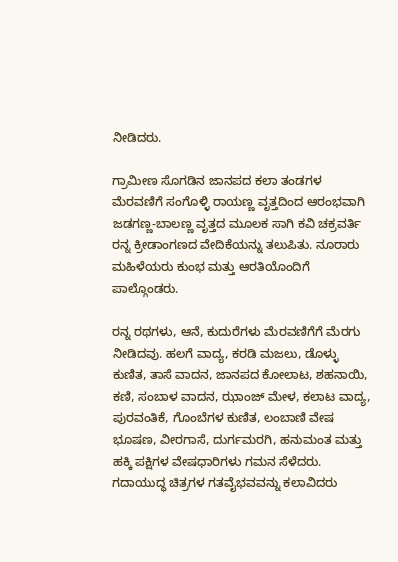ನೀಡಿದರು.

ಗ್ರಾಮೀಣ ಸೊಗಡಿನ ಜಾನಪದ ಕಲಾ ತಂಡಗಳ ಮೆರವಣಿಗೆ ಸಂಗೊಳ್ಳಿ ರಾಯಣ್ಣ ವೃತ್ತದಿಂದ ಆರಂಭವಾಗಿ ಜಡಗಣ್ಣ-ಬಾಲಣ್ಣ ವೃತ್ತದ ಮೂಲಕ ಸಾಗಿ ಕವಿ ಚಕ್ರವರ್ತಿ ರನ್ನ ಕ್ರೀಡಾಂಗಣದ ವೇದಿಕೆಯನ್ನು ತಲುಪಿತು. ನೂರಾರು ಮಹಿಳೆಯರು ಕುಂಭ ಮತ್ತು ಆರತಿಯೊಂದಿಗೆ ಪಾಲ್ಗೊಂಡರು.

ರನ್ನ ರಥಗಳು, ಆನೆ, ಕುದುರೆಗಳು ಮೆರವಣಿಗೆಗೆ ಮೆರಗು ನೀಡಿದವು. ಹಲಗೆ ವಾದ್ಯ, ಕರಡಿ ಮಜಲು, ಡೊಳ್ಳು ಕುಣಿತ, ತಾಸೆ ವಾದನ, ಜಾನಪದ ಕೋಲಾಟ, ಶಹನಾಯಿ, ಕಣಿ, ಸಂಬಾಳ ವಾದನ, ಝಾಂಜ್ ಮೇಳ, ಕಲಾಟ ವಾದ್ಯ, ಪುರವಂತಿಕೆ, ಗೊಂಬೆಗಳ ಕುಣಿತ, ಲಂಬಾಣಿ ವೇಷ ಭೂಷಣ, ವೀರಗಾಸೆ, ದುರ್ಗಮರಗಿ, ಹನುಮಂತ ಮತ್ತು ಹಕ್ಕಿ ಪಕ್ಷಿಗಳ ವೇಷಧಾರಿಗಳು ಗಮನ ಸೆಳೆದರು. ಗದಾಯುದ್ಧ ಚಿತ್ರಗಳ ಗತವೈಭವವನ್ನು ಕಲಾವಿದರು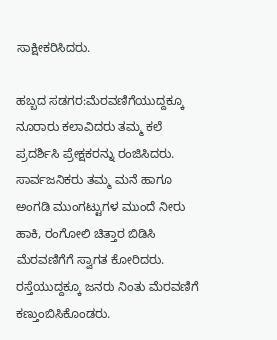ಸಾಕ್ಷೀಕರಿಸಿದರು.

ಹಬ್ಬದ ಸಡಗರ:ಮೆರವಣಿಗೆಯುದ್ದಕ್ಕೂ ನೂರಾರು ಕಲಾವಿದರು ತಮ್ಮ ಕಲೆ ಪ್ರದರ್ಶಿಸಿ ಪ್ರೇಕ್ಷಕರನ್ನು ರಂಜಿಸಿದರು. ಸಾರ್ವಜನಿಕರು ತಮ್ಮ ಮನೆ ಹಾಗೂ ಅಂಗಡಿ ಮುಂಗಟ್ಟುಗಳ ಮುಂದೆ ನೀರು ಹಾಕಿ, ರಂಗೋಲಿ ಚಿತ್ತಾರ ಬಿಡಿಸಿ ಮೆರವಣಿಗೆಗೆ ಸ್ವಾಗತ ಕೋರಿದರು. ರಸ್ತೆಯುದ್ದಕ್ಕೂ ಜನರು ನಿಂತು ಮೆರವಣಿಗೆ ಕಣ್ತುಂಬಿಸಿಕೊಂಡರು.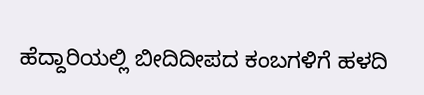ಹೆದ್ದಾರಿಯಲ್ಲಿ ಬೀದಿದೀಪದ ಕಂಬಗಳಿಗೆ ಹಳದಿ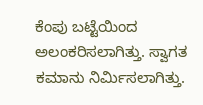ಕೆಂಪು ಬಟ್ಟೆಯಿಂದ ಅಲಂಕರಿಸಲಾಗಿತ್ತು. ಸ್ವಾಗತ ಕಮಾನು ನಿರ್ಮಿಸಲಾಗಿತ್ತು.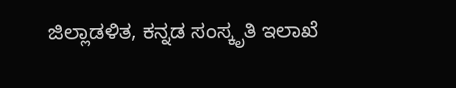ಜಿಲ್ಲಾಡಳಿತ, ಕನ್ನಡ ಸಂಸ್ಕೃತಿ ಇಲಾಖೆ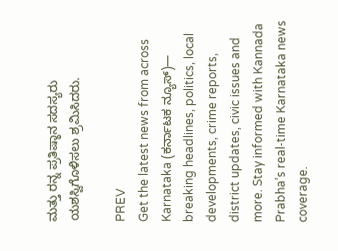ಮತ್ತು ರನ್ನ ಪ್ರತಿಷ್ಠಾನ ಸದಸ್ಯರು ಯಶಸ್ವಿಗೊಳಿಸಲು ಶ್ರಮಿಸಿದರು.

PREV
Get the latest news from across Karnataka (ಕರ್ನಾಟಕ ನ್ಯೂಸ್)— breaking headlines, politics, local developments, crime reports, district updates, civic issues and more. Stay informed with Kannada Prabha’s real‑time Karnataka news coverage.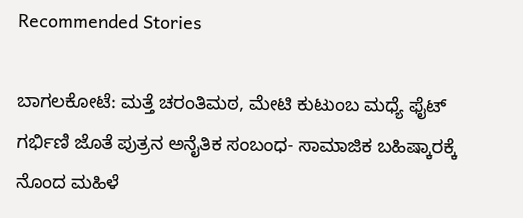Recommended Stories

ಬಾಗಲಕೋಟೆ: ಮತ್ತೆ ಚರಂತಿಮಠ, ಮೇಟಿ ಕುಟುಂಬ ಮಧ್ಯೆ ಫೈಟ್‌
ಗರ್ಭಿಣಿ ಜೊತೆ ಪುತ್ರನ ಅನೈತಿಕ ಸಂಬಂಧ- ಸಾಮಾಜಿಕ ಬಹಿಷ್ಕಾರಕ್ಕೆ ನೊಂದ ಮಹಿಳೆ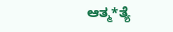ಆತ್ಮ*ತ್ಯೆ